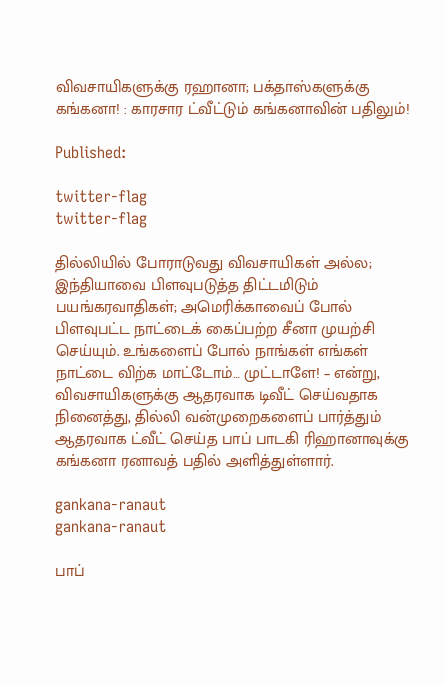விவசாயிகளுக்கு ரஹானா; பக்தாஸ்களுக்கு கங்கனா! : காரசார ட்வீட்டும் கங்கனாவின் பதிலும்!

Published:

twitter-flag
twitter-flag

தில்லியில் போராடுவது விவசாயிகள் அல்ல; இந்தியாவை பிளவுபடுத்த திட்டமிடும் பயங்கரவாதிகள்; அமெரிக்காவைப் போல் பிளவுபட்ட நாட்டைக் கைப்பற்ற சீனா முயற்சி செய்யும். உங்களைப் போல் நாங்கள் எங்கள் நாட்டை விற்க மாட்டோம்… முட்டாளே! – என்று, விவசாயிகளுக்கு ஆதரவாக டிவீட் செய்வதாக நினைத்து, தில்லி வன்முறைகளைப் பார்த்தும் ஆதரவாக ட்வீட் செய்த பாப் பாடகி ரிஹானாவுக்கு கங்கனா ரனாவத் பதில் அளித்துள்ளார்.

gankana-ranaut
gankana-ranaut

பாப்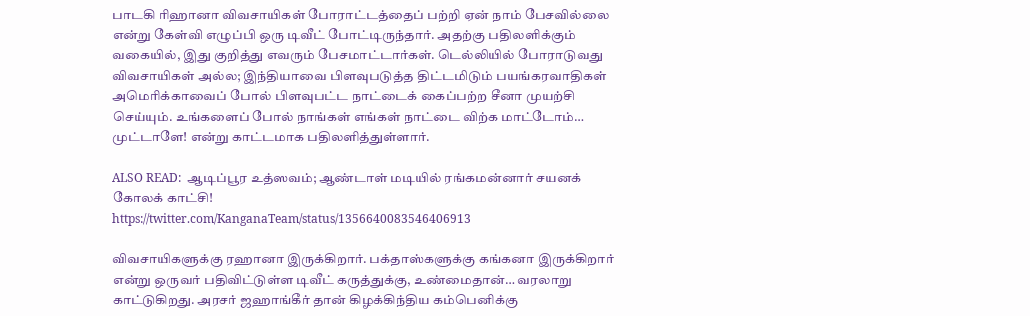பாடகி ரிஹானா விவசாயிகள் போராட்டத்தைப் பற்றி ஏன் நாம் பேசவில்லை என்று கேள்வி எழுப்பி ஒரு டிவீட் போட்டிருந்தார். அதற்கு பதிலளிக்கும் வகையில், இது குறித்து எவரும் பேசமாட்டார்கள். டெல்லியில் போராடுவது விவசாயிகள் அல்ல; இந்தியாவை பிளவுபடுத்த திட்டமிடும் பயங்கரவாதிகள்
அமெரிக்காவைப் போல் பிளவுபட்ட நாட்டைக் கைப்பற்ற சீனா முயற்சி செய்யும். உங்களைப் போல் நாங்கள் எங்கள் நாட்டை விற்க மாட்டோம்… முட்டாளே! என்று காட்டமாக பதிலளித்துள்ளார்.

ALSO READ:  ஆடிப்பூர உத்ஸவம்; ஆண்டாள் மடியில் ரங்கமன்னார் சயனக் கோலக் காட்சி!
https://twitter.com/KanganaTeam/status/1356640083546406913

விவசாயிகளுக்கு ரஹானா இருக்கிறார். பக்தாஸ்களுக்கு கங்கனா இருக்கிறார் என்று ஒருவர் பதிவிட்டுள்ள டிவீட் கருத்துக்கு, உண்மைதான்… வரலாறு காட்டுகிறது. அரசர் ஜஹாங்கீர் தான் கிழக்கிந்திய கம்பெனிக்கு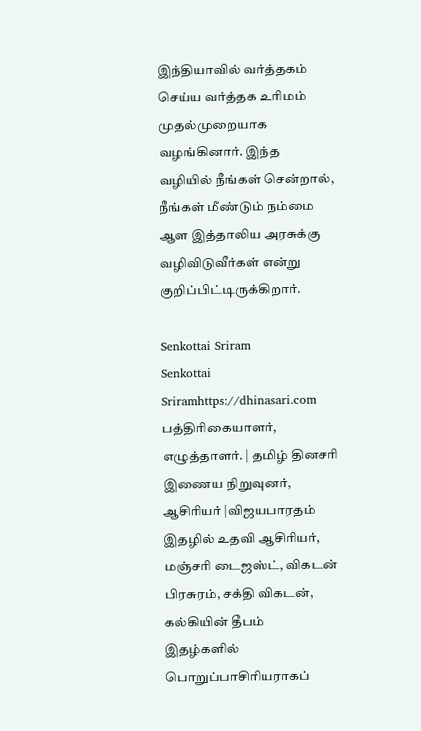இந்தியாவில் வர்த்தகம் செய்ய வர்த்தக உரிமம் முதல்முறையாக வழங்கினார். இந்த வழியில் நீங்கள் சென்றால், நீங்கள் மீண்டும் நம்மை ஆள இத்தாலிய அரசுக்கு வழிவிடுவீர்கள் என்று குறிப்பிட்டிருக்கிறார்.

Senkottai Sriram
Senkottai Sriramhttps://dhinasari.com
பத்திரிகையாளர், எழுத்தாளர். | தமிழ் தினசரி இணைய நிறுவுனர், ஆசிரியர் |விஜயபாரதம் இதழில் உதவி ஆசிரியர், மஞ்சரி டைஜஸ்ட், விகடன் பிரசுரம், சக்தி விகடன், கல்கியின் தீபம் இதழ்களில் பொறுப்பாசிரியராகப்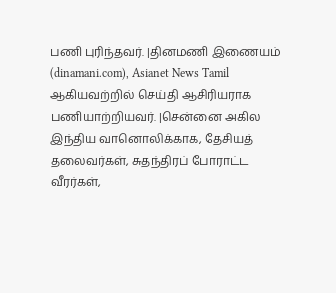பணி புரிந்தவர். |தினமணி இணையம் (dinamani.com), Asianet News Tamil ஆகியவற்றில் செய்தி ஆசிரியராக பணியாற்றியவர். |சென்னை அகில இந்திய வானொலிக்காக, தேசியத் தலைவர்கள், சுதந்திரப் போராட்ட வீரர்கள்,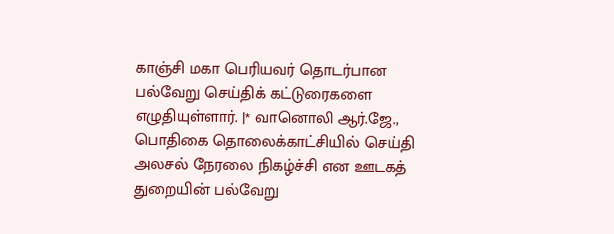காஞ்சி மகா பெரியவர் தொடர்பான பல்வேறு செய்திக் கட்டுரைகளை எழுதியுள்ளார். |* வானொலி ஆர்.ஜே., பொதிகை தொலைக்காட்சியில் செய்தி அலசல் நேரலை நிகழ்ச்சி என ஊடகத் துறையின் பல்வேறு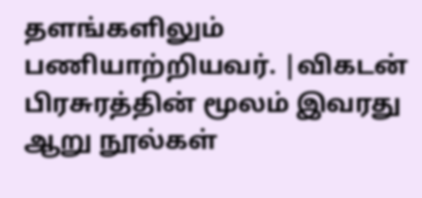தளங்களிலும் பணியாற்றியவர். |விகடன் பிரசுரத்தின் மூலம் இவரது ஆறு நூல்கள்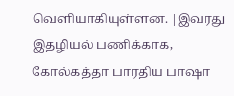வெளியாகியுள்ளன. |இவரது இதழியல் பணிக்காக, கோல்கத்தா பாரதிய பாஷா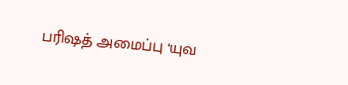பரிஷத் அமைப்பு ‘யுவ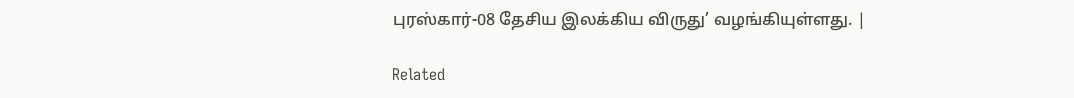புரஸ்கார்-08 தேசிய இலக்கிய விருது’ வழங்கியுள்ளது. |

Related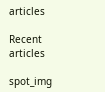articles

Recent articles

spot_img